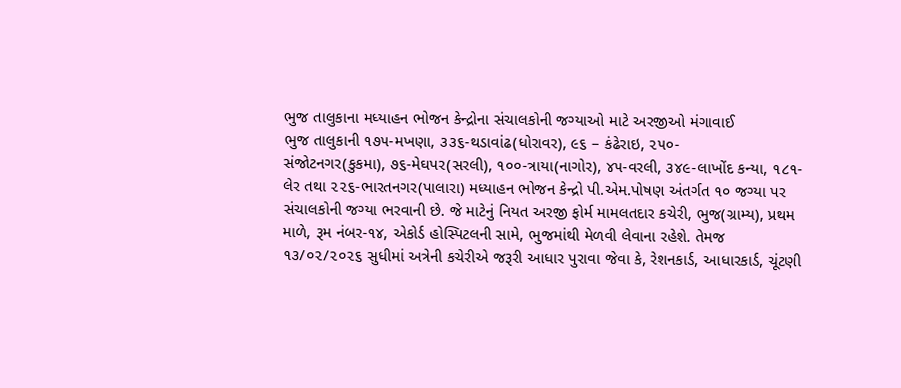ભુજ તાલુકાના મધ્યાહન ભોજન કેન્દ્રોના સંચાલકોની જગ્યાઓ માટે અરજીઓ મંગાવાઈ
ભુજ તાલુકાની ૧૭૫-મખણા, ૩૩૬-થડાવાંઢ(ધોરાવર), ૯૬ – કંઢેરાઇ, ૨૫૦-
સંજોટનગર(કુકમા), ૭૬-મેઘપર(સરલી), ૧૦૦-ત્રાયા(નાગોર), ૪૫-વરલી, ૩૪૯-લાખોંદ કન્યા, ૧૮૧-
લેર તથા ૨૨૬-ભારતનગર(પાલારા) મધ્યાહન ભોજન કેન્દ્રો પી.એમ.પોષણ અંતર્ગત ૧૦ જગ્યા પર
સંચાલકોની જગ્યા ભરવાની છે. જે માટેનું નિયત અરજી ફોર્મ મામલતદાર કચેરી, ભુજ(ગ્રામ્ય), પ્રથમ
માળે, રૂમ નંબર-૧૪, એકોર્ડ હોસ્પિટલની સામે, ભુજમાંથી મેળવી લેવાના રહેશે. તેમજ
૧૩/૦૨/૨૦૨૬ સુધીમાં અત્રેની કચેરીએ જરૂરી આધાર પુરાવા જેવા કે, રેશનકાર્ડ, આધારકાર્ડ, ચૂંટણી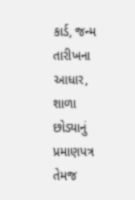કાર્ડ, જન્મ તારીખના આધાર, શાળા છોડ્યાનું પ્રમાણપત્ર તેમજ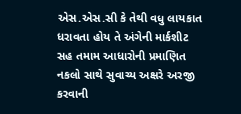એસ.એસ.સી કે તેથી વધુ લાયકાત
ધરાવતા હોય તે અંગેની માર્કશીટ સહ તમામ આધારોની પ્રમાણિત નકલો સાથે સુવાચ્ય અક્ષરે અરજી
કરવાની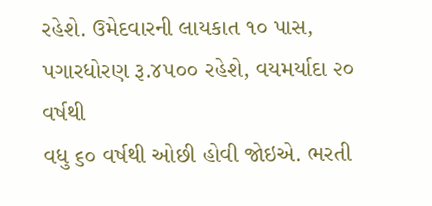રહેશે. ઉમેદવારની લાયકાત ૧૦ પાસ, પગારધોરણ રૂ.૪૫૦૦ રહેશે, વયમર્યાદા ૨૦ વર્ષથી
વધુ ૬૦ વર્ષથી ઓછી હોવી જોઇએ. ભરતી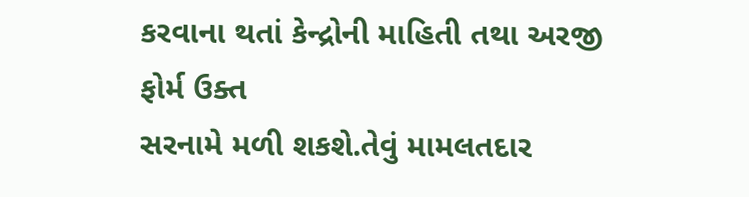કરવાના થતાં કેન્દ્રોની માહિતી તથા અરજી ફોર્મ ઉક્ત
સરનામે મળી શકશે.તેવું મામલતદાર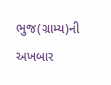ભુજ(ગ્રામ્ય)ની અખબાર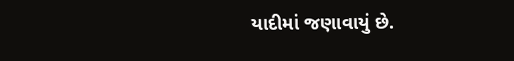યાદીમાં જણાવાયું છે.